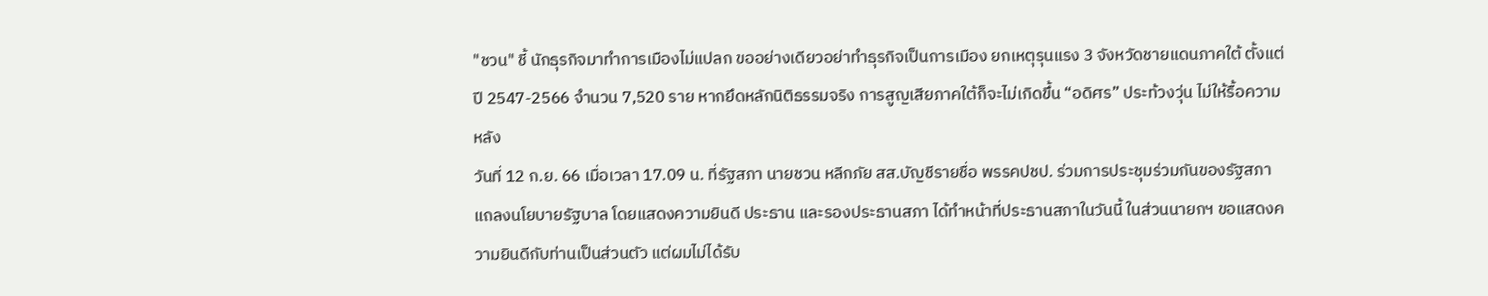"ชวน" ชี้ นักธุรกิจมาทำการเมืองไม่แปลก ขออย่างเดียวอย่าทำธุรกิจเป็นการเมือง ยกเหตุรุนแรง 3 จังหวัดชายแดนภาคใต้ ตั้งแต่ปี 2547-2566 จำนวน 7,520 ราย หากยึดหลักนิติธรรมจริง การสูญเสียภาคใต้ก็จะไม่เกิดขึ้น “อดิศร” ประท้วงวุ่น ไม่ให้รื้อความหลัง
วันที่ 12 ก.ย. 66 เมื่อเวลา 17.09 น. ที่รัฐสภา นายชวน หลีกภัย สส.บัญชีรายชื่อ พรรคปชป. ร่วมการประชุมร่วมกันของรัฐสภา แถลงนโยบายรัฐบาล โดยแสดงความยินดี ประธาน และรองประธานสภา ได้ทำหน้าที่ประธานสภาในวันนี้ ในส่วนนายกฯ ขอแสดงความยินดีกับท่านเป็นส่วนตัว แต่ผมไม่ได้รับ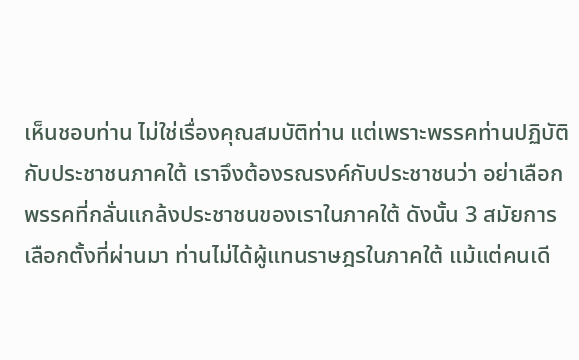เห็นชอบท่าน ไม่ใช่เรื่องคุณสมบัติท่าน แต่เพราะพรรคท่านปฏิบัติกับประชาชนภาคใต้ เราจึงต้องรณรงค์กับประชาชนว่า อย่าเลือกพรรคที่กลั่นแกล้งประชาชนของเราในภาคใต้ ดังนั้น 3 สมัยการเลือกตั้งที่ผ่านมา ท่านไม่ได้ผู้แทนราษฎรในภาคใต้ แม้แต่คนเดี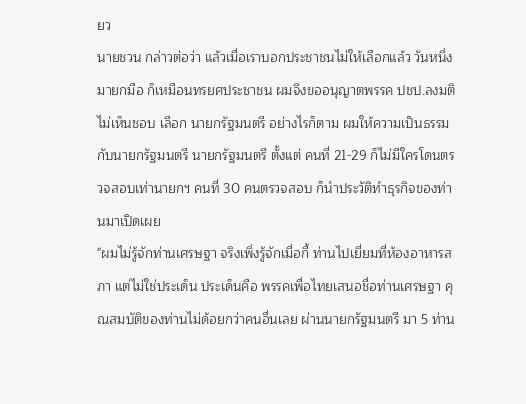ยว
นายชวน กล่าวต่อว่า แล้วเมื่อเราบอกประชาชนไม่ให้เลือกแล้ว วันหนึ่งมายกมือ ก็เหมือนทรยศประชาชน ผมจึงขออนุญาตพรรค ปชป.ลงมติไม่เห็นชอบ เลือก นายกรัฐมนตรี อย่างไรก็ตาม ผมให้ความเป็นธรรมกับนายกรัฐมนตรี นายกรัฐมนตรี ตั้งแต่ คนที่ 21-29 ก็ไม่มีใครโดนตรวจสอบเท่านายกฯ คนที่ 30 คนตรวจสอบ ก็นำประวัติทำธุรกิจของท่านมาเปิดเผย
"ผมไม่รู้จักท่านเศรษฐา จริงเพิ่งรู้จักเมื่อกี้ ท่านไปเยี่ยมที่ห้องอาหารสภา แต่ไม่ใช่ประเด็น ประเด็นคือ พรรคเพื่อไทยเสนอชื่อท่านเศรษฐา คุณสมบัติของท่านไม่ด้อยกว่าคนอื่นเลย ผ่านนายกรัฐมนตรี มา 5 ท่าน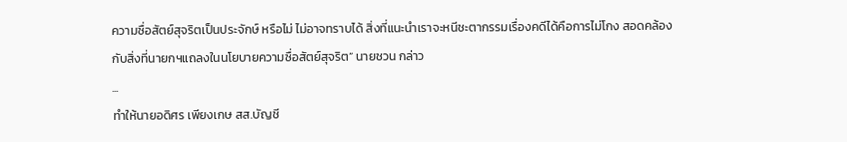ความซื่อสัตย์สุจริตเป็นประจักษ์ หรือไม่ ไม่อาจทราบได้ สิ่งที่แนะนำเราจะหนีชะตากรรมเรื่องคดีได้คือการไม่โกง สอดคล้องกับสิ่งที่นายกฯแถลงในนโยบายความซื่อสัตย์สุจริต” นายชวน กล่าว
...
ทำให้นายอดิศร เพียงเกษ สส.บัญชี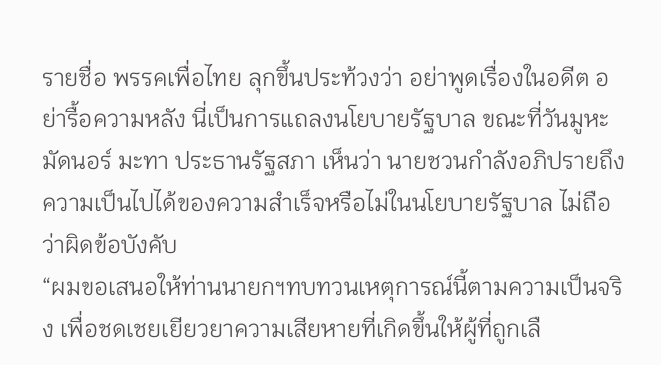รายชื่อ พรรคเพื่อไทย ลุกขึ้นประท้วงว่า อย่าพูดเรื่องในอดีต อย่ารื้อความหลัง นี่เป็นการแถลงนโยบายรัฐบาล ขณะที่วันมูหะมัดนอร์ มะทา ประธานรัฐสภา เห็นว่า นายชวนกำลังอภิปรายถึงความเป็นไปได้ของความสำเร็จหรือไม่ในนโยบายรัฐบาล ไม่ถือว่าผิดข้อบังคับ
“ผมขอเสนอให้ท่านนายกฯทบทวนเหตุการณ์นี้ตามความเป็นจริง เพื่อชดเชยเยียวยาความเสียหายที่เกิดขึ้นให้ผู้ที่ถูกเลื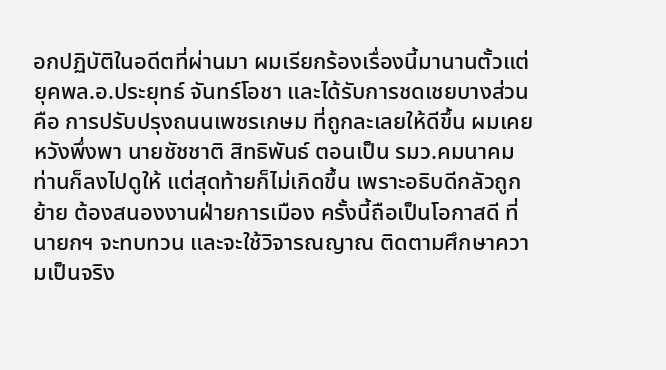อกปฏิบัติในอดีตที่ผ่านมา ผมเรียกร้องเรื่องนี้มานานตั้วแต่ยุคพล.อ.ประยุทธ์ จันทร์โอชา และได้รับการชดเชยบางส่วน คือ การปรับปรุงถนนเพชรเกษม ที่ถูกละเลยให้ดีขึ้น ผมเคยหวังพึ่งพา นายชัชชาติ สิทธิพันธ์ ตอนเป็น รมว.คมนาคม ท่านก็ลงไปดูให้ แต่สุดท้ายก็ไม่เกิดขึ้น เพราะอธิบดีกลัวถูกย้าย ต้องสนองงานฝ่ายการเมือง ครั้งนี้ถือเป็นโอกาสดี ที่นายกฯ จะทบทวน และจะใช้วิจารณญาณ ติดตามศึกษาความเป็นจริง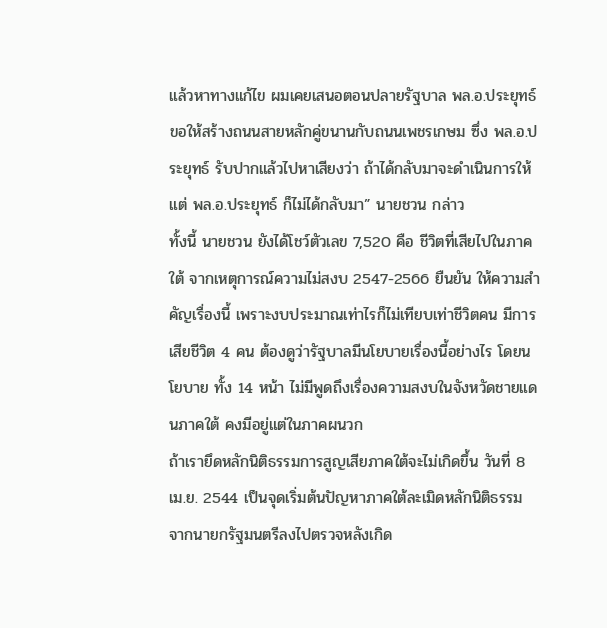แล้วหาทางแก้ไข ผมเคยเสนอตอนปลายรัฐบาล พล.อ.ประยุทธ์ ขอให้สร้างถนนสายหลักคู่ขนานกับถนนเพชรเกษม ซึ่ง พล.อ.ประยุทธ์ รับปากแล้วไปหาเสียงว่า ถ้าได้กลับมาจะดำเนินการให้ แต่ พล.อ.ประยุทธ์ ก็ไม่ได้กลับมา” นายชวน กล่าว
ทั้งนี้ นายชวน ยังได้โชว์ตัวเลข 7,520 คือ ชีวิตที่เสียไปในภาคใต้ จากเหตุการณ์ความไม่สงบ 2547-2566 ยืนยัน ให้ความสำคัญเรื่องนี้ เพราะงบประมาณเท่าไรก็ไม่เทียบเท่าชีวิตคน มีการเสียชีวิต 4 คน ต้องดูว่ารัฐบาลมีนโยบายเรื่องนี้อย่างไร โดยนโยบาย ทั้ง 14 หน้า ไม่มีพูดถึงเรื่องความสงบในจังหวัดชายแดนภาคใต้ คงมีอยู่แต่ในภาคผนวก
ถ้าเรายึดหลักนิติธรรมการสูญเสียภาคใต้จะไม่เกิดขึ้น วันที่ 8 เม.ย. 2544 เป็นจุดเริ่มต้นปัญหาภาคใต้ละเมิดหลักนิติธรรม จากนายกรัฐมนตรีลงไปตรวจหลังเกิด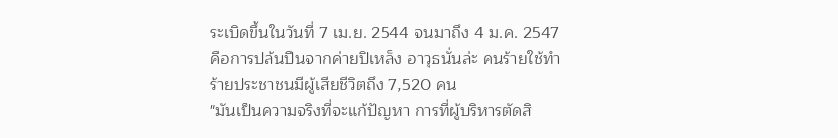ระเบิดขึ้นในวันที่ 7 เม.ย. 2544 จนมาถึง 4 ม.ค. 2547 คือการปล้นปืนจากค่ายปิเหล็ง อาวุธนั่นล่ะ คนร้ายใช้ทำร้ายประชาชนมีผู้เสียชีวิตถึง 7,520 คน
"มันเป็นความจริงที่จะแก้ปัญหา การที่ผู้บริหารตัดสิ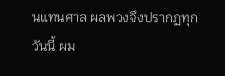นแทนศาล ผลพวงจึงปรากฏทุกวันนี้ ผม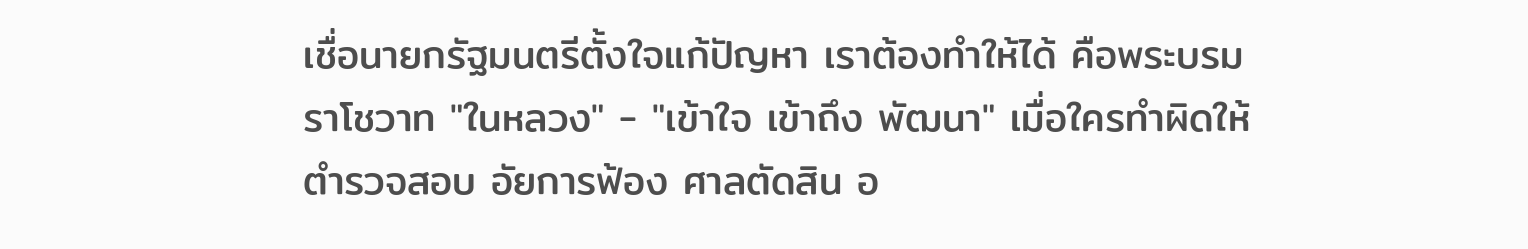เชื่อนายกรัฐมนตรีตั้งใจแก้ปัญหา เราต้องทำให้ได้ คือพระบรมราโชวาท "ในหลวง" - "เข้าใจ เข้าถึง พัฒนา" เมื่อใครทำผิดให้ตำรวจสอบ อัยการฟ้อง ศาลตัดสิน อ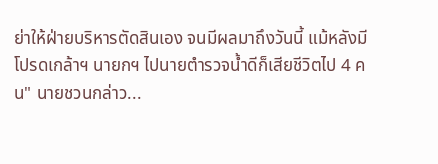ย่าให้ฝ่ายบริหารตัดสินเอง จนมีผลมาถึงวันนี้ แม้หลังมีโปรดเกล้าฯ นายกฯ ไปนายตำรวจน้ำดีก็เสียชีวิตไป 4 คน" นายชวนกล่าว...